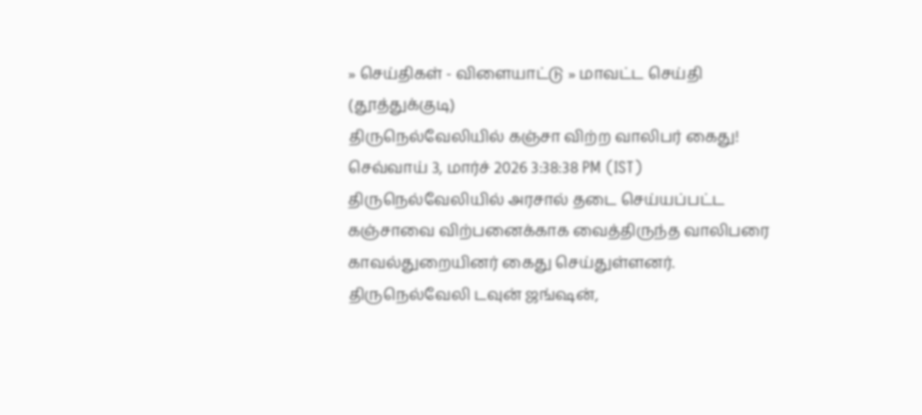» செய்திகள் - விளையாட்டு » மாவட்ட செய்தி (தூத்துக்குடி)
திருநெல்வேலியில் கஞ்சா விற்ற வாலிபர் கைது!
செவ்வாய் 3, மார்ச் 2026 3:38:38 PM (IST)
திருநெல்வேலியில் அரசால் தடை செய்யப்பட்ட கஞ்சாவை விற்பனைக்காக வைத்திருந்த வாலிபரை காவல்துறையினர் கைது செய்துள்ளனர்.
திருநெல்வேலி டவுன் ஜங்ஷன்,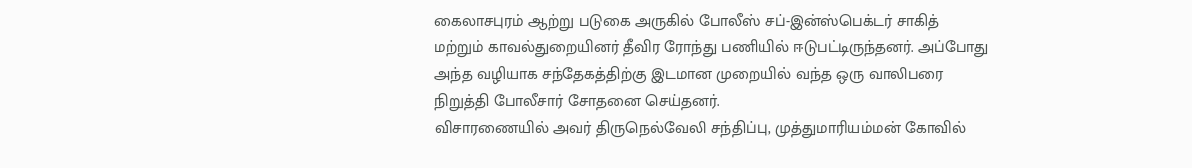கைலாசபுரம் ஆற்று படுகை அருகில் போலீஸ் சப்-இன்ஸ்பெக்டர் சாகித் மற்றும் காவல்துறையினர் தீவிர ரோந்து பணியில் ஈடுபட்டிருந்தனர். அப்போது அந்த வழியாக சந்தேகத்திற்கு இடமான முறையில் வந்த ஒரு வாலிபரை நிறுத்தி போலீசார் சோதனை செய்தனர்.
விசாரணையில் அவர் திருநெல்வேலி சந்திப்பு, முத்துமாரியம்மன் கோவில்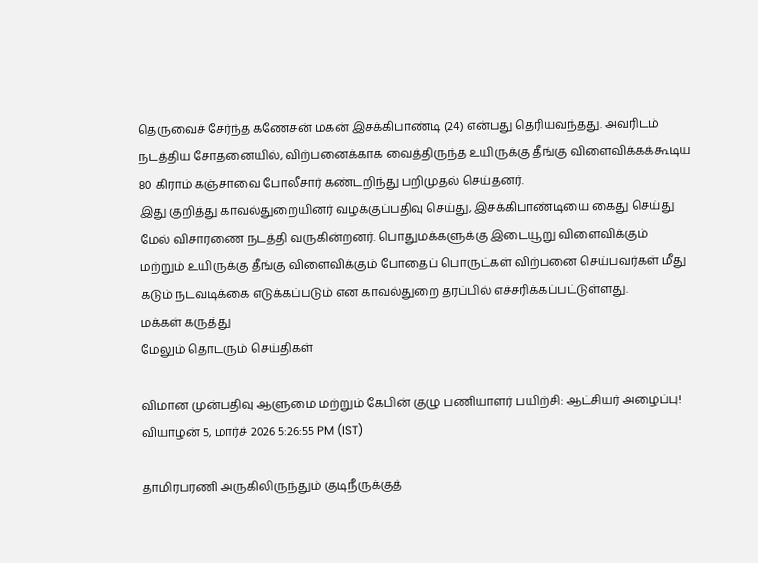தெருவைச் சேர்ந்த கணேசன் மகன் இசக்கிபாண்டி (24) என்பது தெரியவந்தது. அவரிடம் நடத்திய சோதனையில், விற்பனைக்காக வைத்திருந்த உயிருக்கு தீங்கு விளைவிக்கக்கூடிய 80 கிராம் கஞ்சாவை போலீசார் கண்டறிந்து பறிமுதல் செய்தனர்.
இது குறித்து காவல்துறையினர் வழக்குப்பதிவு செய்து, இசக்கிபாண்டியை கைது செய்து மேல் விசாரணை நடத்தி வருகின்றனர். பொதுமக்களுக்கு இடையூறு விளைவிக்கும் மற்றும் உயிருக்கு தீங்கு விளைவிக்கும் போதைப் பொருட்கள் விற்பனை செய்பவர்கள் மீது கடும் நடவடிக்கை எடுக்கப்படும் என காவல்துறை தரப்பில் எச்சரிக்கப்பட்டுள்ளது.
மக்கள் கருத்து
மேலும் தொடரும் செய்திகள்

விமான முன்பதிவு ஆளுமை மற்றும் கேபின் குழு பணியாளர் பயிற்சி: ஆட்சியர் அழைப்பு!
வியாழன் 5, மார்ச் 2026 5:26:55 PM (IST)

தாமிரபரணி அருகிலிருந்தும் குடிநீருக்குத்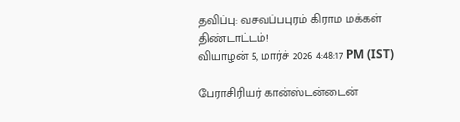தவிப்பு: வசவப்பபுரம் கிராம மக்கள் திண்டாட்டம்!
வியாழன் 5, மார்ச் 2026 4:48:17 PM (IST)

பேராசிரியர் கான்ஸ்டன்டைன்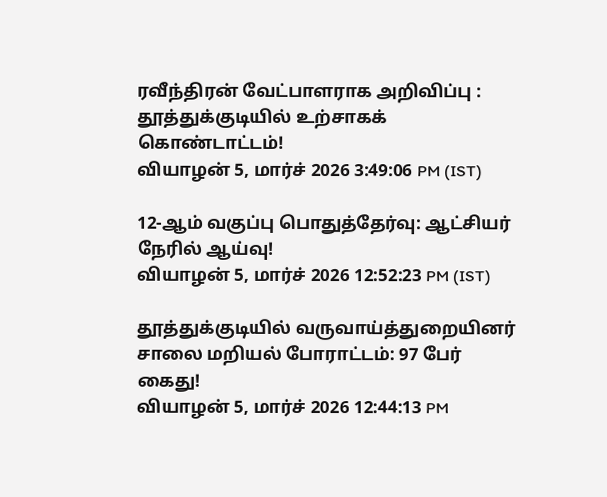ரவீந்திரன் வேட்பாளராக அறிவிப்பு : தூத்துக்குடியில் உற்சாகக் கொண்டாட்டம்!
வியாழன் 5, மார்ச் 2026 3:49:06 PM (IST)

12-ஆம் வகுப்பு பொதுத்தேர்வு: ஆட்சியர் நேரில் ஆய்வு!
வியாழன் 5, மார்ச் 2026 12:52:23 PM (IST)

தூத்துக்குடியில் வருவாய்த்துறையினர் சாலை மறியல் போராட்டம்: 97 பேர் கைது!
வியாழன் 5, மார்ச் 2026 12:44:13 PM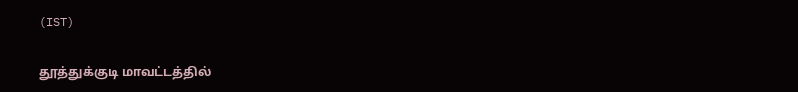(IST)

தூத்துக்குடி மாவட்டத்தில்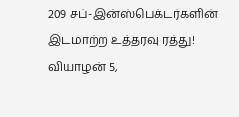209 சப்-இன்ஸ்பெக்டர்களின் இடமாற்ற உத்தரவு ரத்து!
வியாழன் 5,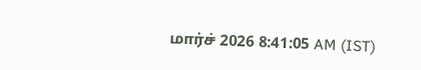மார்ச் 2026 8:41:05 AM (IST)